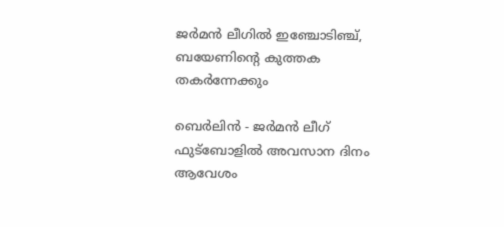ജര്‍മന്‍ ലീഗില്‍ ഇഞ്ചോടിഞ്ച്, ബയേണിന്റെ കുത്തക തകര്‍ന്നേക്കും

ബെര്‍ലിന്‍ - ജര്‍മന്‍ ലീഗ് ഫുട്‌ബോളില്‍ അവസാന ദിനം ആവേശം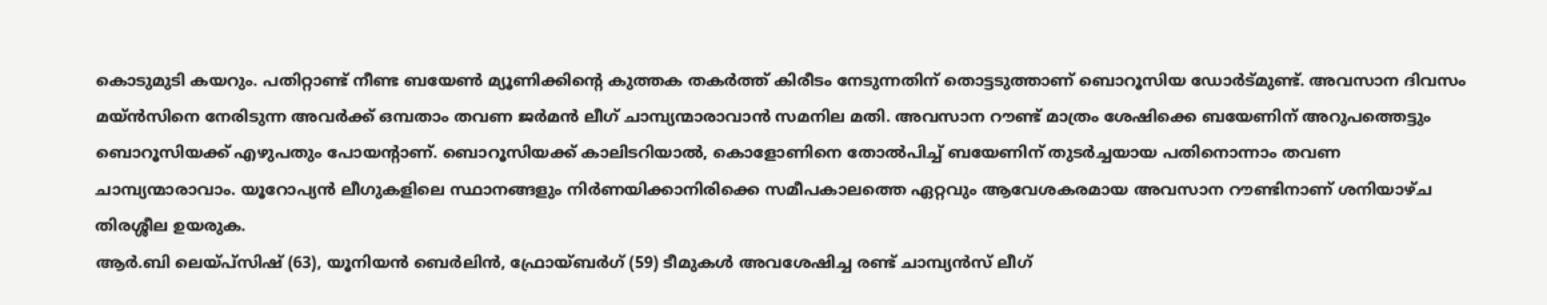കൊടുമുടി കയറും. പതിറ്റാണ്ട് നീണ്ട ബയേണ്‍ മ്യൂണിക്കിന്റെ കുത്തക തകര്‍ത്ത് കിരീടം നേടുന്നതിന് തൊട്ടടുത്താണ് ബൊറൂസിയ ഡോര്‍ട്മുണ്ട്. അവസാന ദിവസം മയ്ന്‍സിനെ നേരിടുന്ന അവര്‍ക്ക് ഒമ്പതാം തവണ ജര്‍മന്‍ ലീഗ് ചാമ്പ്യന്മാരാവാന്‍ സമനില മതി. അവസാന റൗണ്ട് മാത്രം ശേഷിക്കെ ബയേണിന് അറുപത്തെട്ടും ബൊറൂസിയക്ക് എഴുപതും പോയന്റാണ്. ബൊറൂസിയക്ക് കാലിടറിയാല്‍, കൊളോണിനെ തോല്‍പിച്ച് ബയേണിന് തുടര്‍ച്ചയായ പതിനൊന്നാം തവണ ചാമ്പ്യന്മാരാവാം. യൂറോപ്യന്‍ ലീഗുകളിലെ സ്ഥാനങ്ങളും നിര്‍ണയിക്കാനിരിക്കെ സമീപകാലത്തെ ഏറ്റവും ആവേശകരമായ അവസാന റൗണ്ടിനാണ് ശനിയാഴ്ച തിരശ്ശീല ഉയരുക.
ആര്‍.ബി ലെയ്പ്‌സിഷ് (63), യൂനിയന്‍ ബെര്‍ലിന്‍, ഫ്രോയ്ബര്‍ഗ് (59) ടീമുകള്‍ അവശേഷിച്ച രണ്ട് ചാമ്പ്യന്‍സ് ലീഗ്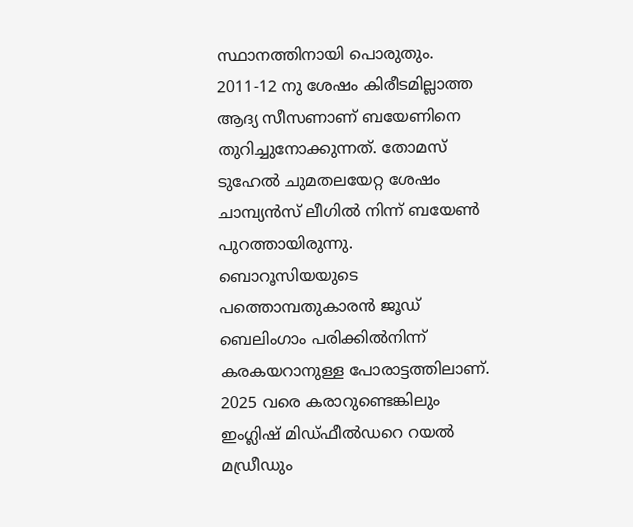സ്ഥാനത്തിനായി പൊരുതും.
2011-12 നു ശേഷം കിരീടമില്ലാത്ത ആദ്യ സീസണാണ് ബയേണിനെ തുറിച്ചുനോക്കുന്നത്. തോമസ് ടുഹേല്‍ ചുമതലയേറ്റ ശേഷം ചാമ്പ്യന്‍സ് ലീഗില്‍ നിന്ന് ബയേണ്‍ പുറത്തായിരുന്നു. ബൊറൂസിയയുടെ പത്തൊമ്പതുകാരന്‍ ജൂഡ് ബെലിംഗാം പരിക്കില്‍നിന്ന് കരകയറാനുള്ള പോരാട്ടത്തിലാണ്. 2025 വരെ കരാറുണ്ടെങ്കിലും ഇംഗ്ലിഷ് മിഡ്ഫീല്‍ഡറെ റയല്‍ മഡ്രീഡും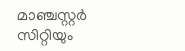മാഞ്ചസ്റ്റര്‍ സിറ്റിയും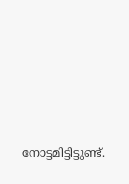നോട്ടമിട്ടിട്ടുണ്ട്.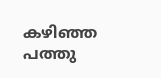കഴിഞ്ഞ പത്തു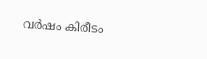വര്‍ഷം കിരീടം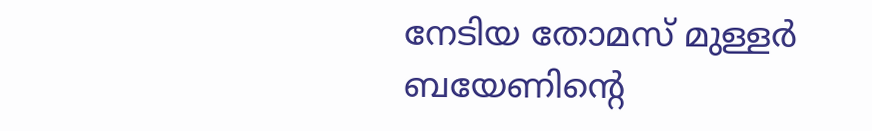നേടിയ തോമസ് മുള്ളര്‍ ബയേണിന്റെ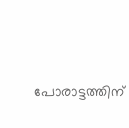പോരാട്ടത്തിന്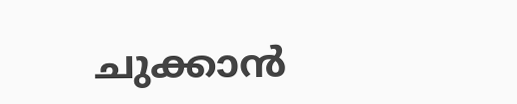ചുക്കാന്‍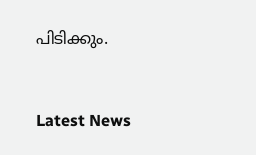പിടിക്കും.


Latest News